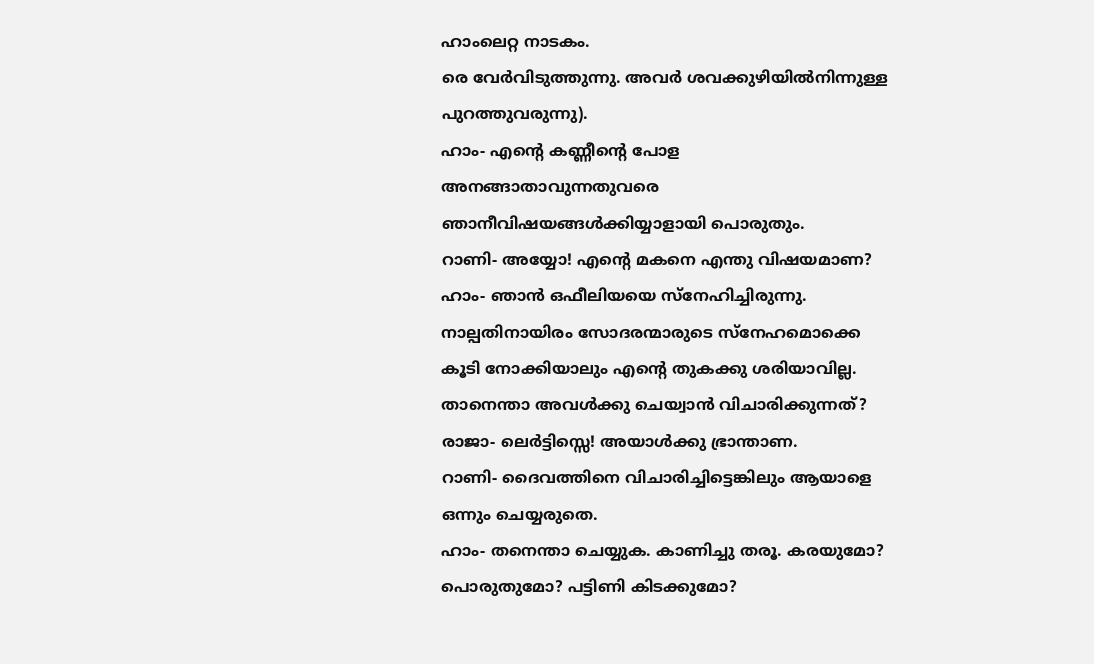ഹാംലെറ്റ നാടകം.
രെ വേർവിടുത്തുന്നു. അവർ ശവക്കുഴിയിൽനിന്നുള്ള പുറത്തുവരുന്നു).
ഹാം- എന്റെ കണ്ണീന്റെ പോള അനങ്ങാതാവുന്നതുവരെ ഞാനീവിഷയങ്ങൾക്കിയ്യാളായി പൊരുതും.
റാണി- അയ്യോ! എന്റെ മകനെ എന്തു വിഷയമാണ?
ഹാം- ഞാൻ ഒഫീലിയയെ സ്നേഹിച്ചിരുന്നു. നാല്പതിനായിരം സോദരന്മാരുടെ സ്നേഹമൊക്കെ കൂടി നോക്കിയാലും എന്റെ തുകക്കു ശരിയാവില്ല. താനെന്താ അവൾക്കു ചെയ്വാൻ വിചാരിക്കുന്നത്?
രാജാ- ലെർട്ടിസ്സെ! അയാൾക്കു ഭ്രാന്താണ.
റാണി- ദൈവത്തിനെ വിചാരിച്ചിട്ടെങ്കിലും ആയാളെ ഒന്നും ചെയ്യരുതെ.
ഹാം- തനെന്താ ചെയ്യുക. കാണിച്ചു തരൂ. കരയുമോ? പൊരുതുമോ? പട്ടിണി കിടക്കുമോ?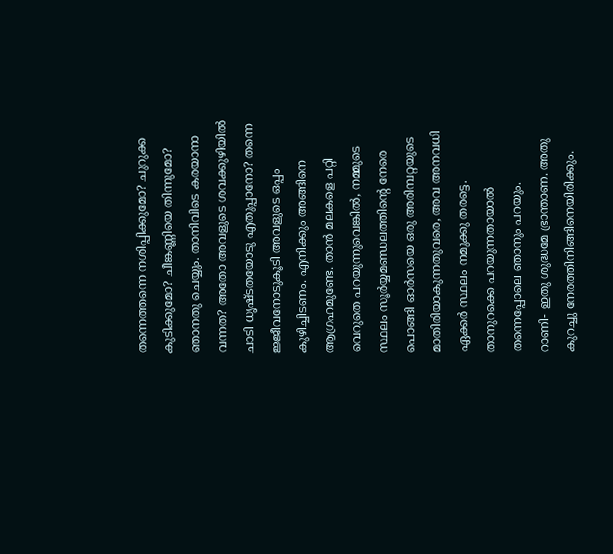തന്നെത്തന്നെ നശിപ്പിക്കുമോ? ചുറുക്ക കുടിക്കുമോ? ചീങ്കണ്ണിയെ തിന്നുമോ? ഞാനതു ചെയ്യും. താനിവിടെ കരയാനാ വന്നത? അതോ അവളുടെ ശവക്കുഴിയിൽ ചാടി ധൃഷ്ടതയോടു എതുപ്പാനോ? തന്നെ ജ്ജീവനോടുകൂടി അവളുടെ ഒപ്പം കുഴിച്ചിടണം. എനിക്കും അങ്ങിനെ ആഗ്രഹമുണ്ടേ. താൻ മലകളെ പറ്റി വെറുതെ പറയുന്നുവെങ്കിൽ, നമ്മുടെ സ്ഥലം സൂർയ്യമണ്ഡലത്തിന്റെ നേരെ പൊങ്ങി ഓർസയെ ഒരു അരിമ്പറ്റയുടെ മാതിരിയാകുന്നതുവരെ, അവ അനവധി ഏക്കർ സ്ഥലം നമുക്കു തരട്ടെ. താനുറക്കെ പറയുന്നതായാൽ തന്നെപ്പോലെ ഞാനും പറയും.
റാണി- ഇതു ശുദ്ധമേ ഭ്രാന്താണ. അതു കുറച്ചു നേരത്തിനിങ്ങിനെയിരിക്കും.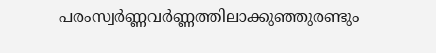പരംസ്വർണ്ണവർണ്ണത്തിലാക്കുഞ്ഞുരണ്ടും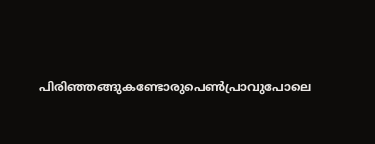പിരിഞ്ഞങ്ങുകണ്ടോരുപെൺപ്രാവുപോലെ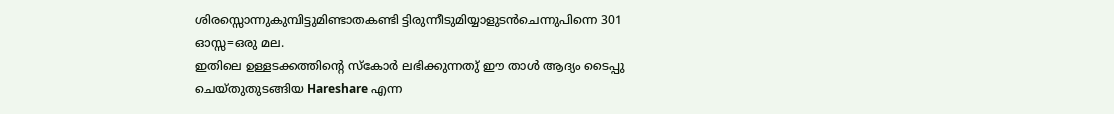ശിരസ്സൊന്നുകുമ്പിട്ടുമിണ്ടാതകണ്ടി ട്ടിരുന്നീടുമിയ്യാളുടൻചെന്നുപിന്നെ 301
ഓസ്സ=ഒരു മല.
ഇതിലെ ഉള്ളടക്കത്തിന്റെ സ്കോർ ലഭിക്കുന്നതു് ഈ താൾ ആദ്യം ടൈപ്പു ചെയ്തുതുടങ്ങിയ Hareshare എന്ന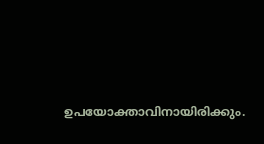ഉപയോക്താവിനായിരിക്കും.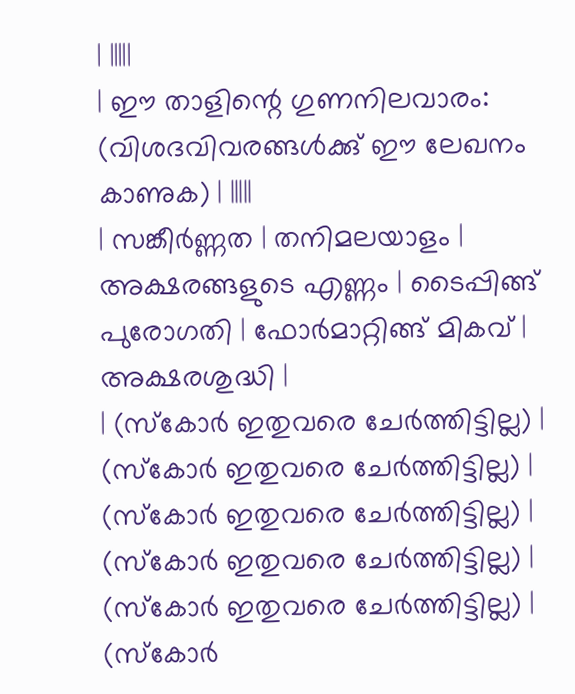| |||||
| ഈ താളിന്റെ ഗുണനിലവാരം: (വിശദവിവരങ്ങൾക്കു് ഈ ലേഖനം കാണുക) | |||||
| സങ്കീർണ്ണത | തനിമലയാളം | അക്ഷരങ്ങളുടെ എണ്ണം | ടൈപ്പിങ്ങ് പുരോഗതി | ഫോർമാറ്റിങ്ങ് മികവ് | അക്ഷരശുദ്ധി |
| (സ്കോർ ഇതുവരെ ചേർത്തിട്ടില്ല) | (സ്കോർ ഇതുവരെ ചേർത്തിട്ടില്ല) | (സ്കോർ ഇതുവരെ ചേർത്തിട്ടില്ല) | (സ്കോർ ഇതുവരെ ചേർത്തിട്ടില്ല) | (സ്കോർ ഇതുവരെ ചേർത്തിട്ടില്ല) | (സ്കോർ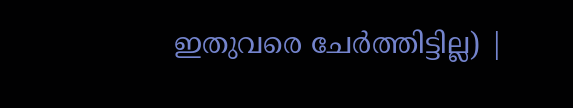ഇതുവരെ ചേർത്തിട്ടില്ല) |